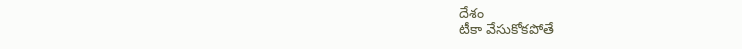దేశం
టీకా వేసుకోకపోతే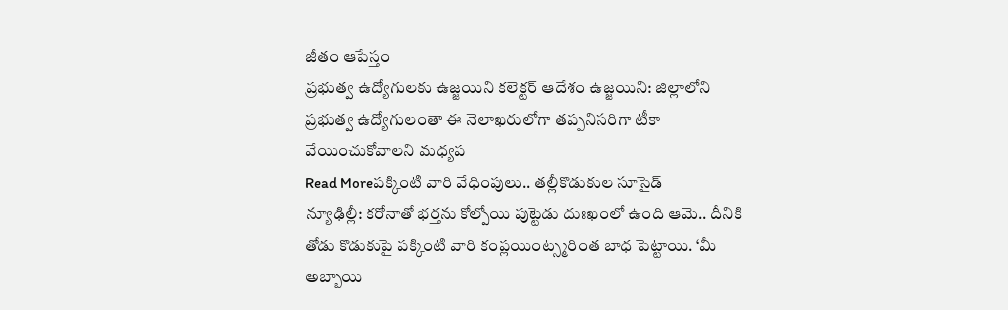జీతం ఆపేస్తం
ప్రభుత్వ ఉద్యోగులకు ఉజ్జయిని కలెక్టర్ ఆదేశం ఉజ్జయిని: జిల్లాలోని ప్రభుత్వ ఉద్యోగులంతా ఈ నెలాఖరులోగా తప్పనిసరిగా టీకా వేయించుకోవాలని మధ్యప
Read Moreపక్కింటి వారి వేధింపులు.. తల్లీకొడుకుల సూసైడ్
న్యూఢిల్లీ: కరోనాతో భర్తను కోల్పోయి పుట్టెడు దుఃఖంలో ఉంది ఆమె.. దీనికి తోడు కొడుకుపై పక్కింటి వారి కంప్లయింట్స్మరింత బాధ పెట్టాయి. ‘మీ అబ్బాయి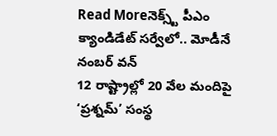Read Moreనెక్స్ట్ పీఎం క్యాండిడేట్ సర్వేలో.. మోడీనే నంబర్ వన్
12 రాష్ట్రాల్లో 20 వేల మందిపై ‘ప్రశ్నమ్’ సంస్థ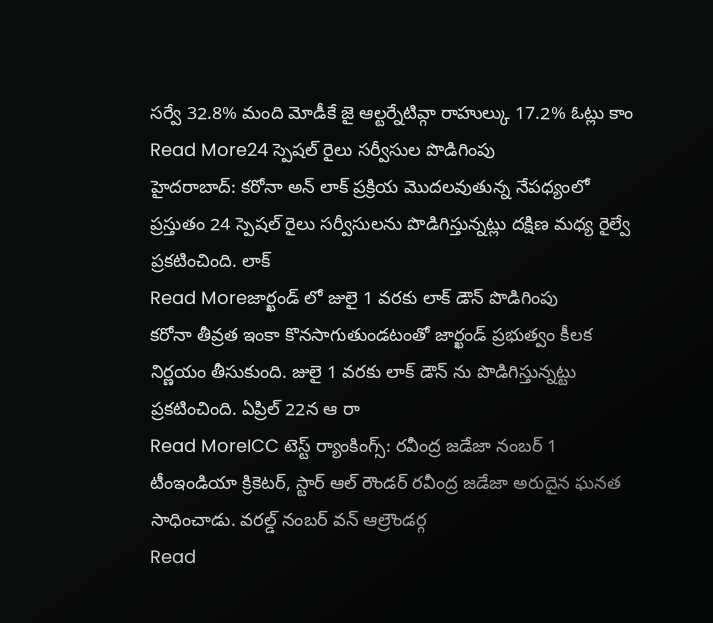సర్వే 32.8% మంది మోడీకే జై ఆల్టర్నేటివ్గా రాహుల్కు 17.2% ఓట్లు కాం
Read More24 స్పెషల్ రైలు సర్వీసుల పొడిగింపు
హైదరాబాద్: కరోనా అన్ లాక్ ప్రక్రియ మొదలవుతున్న నేపధ్యంలో ప్రస్తుతం 24 స్పెషల్ రైలు సర్వీసులను పొడిగిస్తున్నట్లు దక్షిణ మధ్య రైల్వే ప్రకటించింది. లాక్
Read Moreజార్ఖండ్ లో జులై 1 వరకు లాక్ డౌన్ పొడిగింపు
కరోనా తీవ్రత ఇంకా కొనసాగుతుండటంతో జార్ఖండ్ ప్రభుత్వం కీలక నిర్ణయం తీసుకుంది. జులై 1 వరకు లాక్ డౌన్ ను పొడిగిస్తున్నట్టు ప్రకటించింది. ఏప్రిల్ 22న ఆ రా
Read MoreICC టెస్ట్ ర్యాంకింగ్స్: రవీంద్ర జడేజా నంబర్ 1
టీంఇండియా క్రికెటర్, స్టార్ ఆల్ రౌండర్ రవీంద్ర జడేజా అరుదైన ఘనత సాధించాడు. వరల్డ్ నంబర్ వన్ ఆల్రౌండర్గ
Read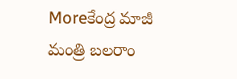Moreకేంద్ర మాజీ మంత్రి బలరాం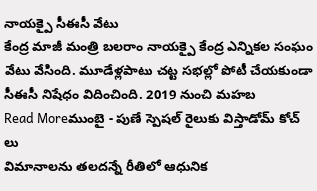నాయక్పై సీఈసీ వేటు
కేంద్ర మాజీ మంత్రి బలరాం నాయక్పై కేంద్ర ఎన్నికల సంఘం వేటు వేసింది. మూడేళ్లపాటు చట్ట సభల్లో పోటీ చేయకుండా సీఈసీ నిషేధం విదించింది. 2019 నుంచి మహబ
Read Moreముంబై - పుణే స్పెషల్ రైలుకు విస్తాడోమ్ కోచ్ లు
విమానాలను తలదన్నే రీతిలో ఆధునిక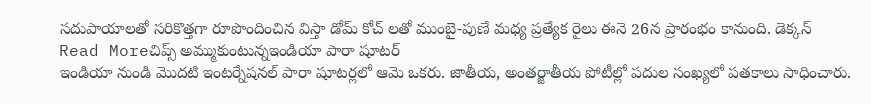సదుపాయాలతో సరికొత్తగా రూపొందించిన విస్తా డోమ్ కోచ్ లతో ముంబై-పుణే మధ్య ప్రత్యేక రైలు ఈనె 26న ప్రారంభం కానుంది. డెక్కన్
Read Moreచిప్స్ అమ్ముకుంటున్నఇండియా పారా షూటర్
ఇండియా నుండి మొదటి ఇంటర్నేషనల్ పారా షూటర్లలో ఆమె ఒకరు. జాతీయ, అంతర్జాతీయ పోటీల్లో పదుల సంఖ్యలో పతకాలు సాధించారు.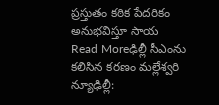ప్రస్తుతం కఠిక పేదరికం అనుభవిస్తూ సాయ
Read Moreఢిల్లీ సీఎంను కలిసిన కరణం మల్లేశ్వరి
న్యూఢిల్లీ: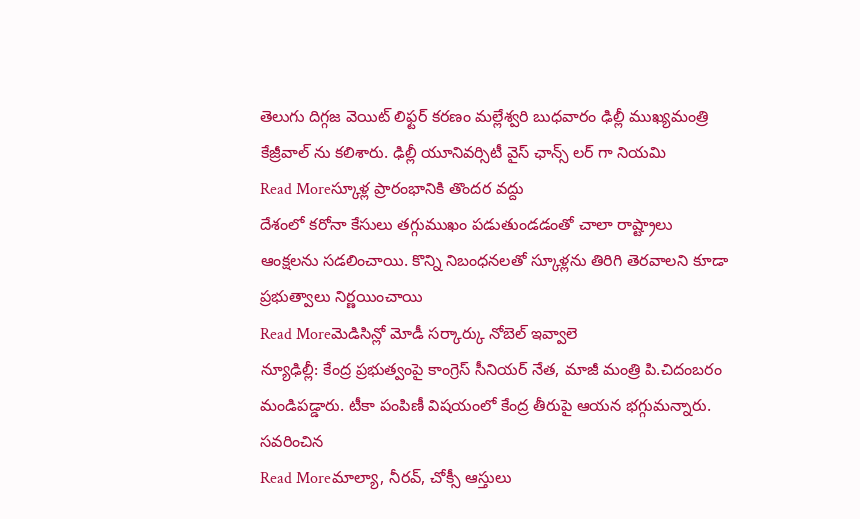తెలుగు దిగ్గజ వెయిట్ లిఫ్టర్ కరణం మల్లేశ్వరి బుధవారం ఢిల్లీ ముఖ్యమంత్రి కేజ్రీవాల్ ను కలిశారు. ఢిల్లీ యూనివర్సిటీ వైస్ ఛాన్స్ లర్ గా నియమి
Read Moreస్కూళ్ల ప్రారంభానికి తొందర వద్దు
దేశంలో కరోనా కేసులు తగ్గుముఖం పడుతుండడంతో చాలా రాష్ట్రాలు ఆంక్షలను సడలించాయి. కొన్ని నిబంధనలతో స్కూళ్లను తిరిగి తెరవాలని కూడా ప్రభుత్వాలు నిర్ణయించాయి
Read Moreమెడిసిన్లో మోడీ సర్కార్కు నోబెల్ ఇవ్వాలె
న్యూఢిల్లీ: కేంద్ర ప్రభుత్వంపై కాంగ్రెస్ సీనియర్ నేత, మాజీ మంత్రి పి.చిదంబరం మండిపడ్డారు. టీకా పంపిణీ విషయంలో కేంద్ర తీరుపై ఆయన భగ్గుమన్నారు. సవరించిన
Read Moreమాల్యా, నీరవ్, చోక్సీ ఆస్తులు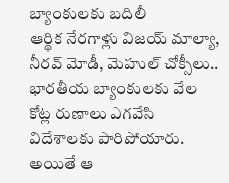బ్యాంకులకు బదిలీ
ఆర్థిక నేరగాళ్లు విజయ్ మాల్యా, నీరవ్ మోడీ, మెహుల్ చోక్సీలు.. భారతీయ బ్యాంకులకు వేల కోట్ల రుణాలు ఎగవేసి విదేశాలకు పారిపోయారు. అయితే ఆ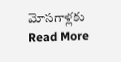మోసగాళ్లకు
Read More